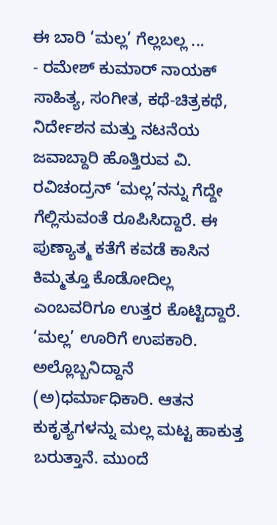ಈ ಬಾರಿ ‘ಮಲ್ಲ’ ಗೆಲ್ಲಬಲ್ಲ ...
- ರಮೇಶ್ ಕುಮಾರ್ ನಾಯಕ್
ಸಾಹಿತ್ಯ, ಸಂಗೀತ, ಕಥೆ-ಚಿತ್ರಕಥೆ, ನಿರ್ದೇಶನ ಮತ್ತು ನಟನೆಯ ಜವಾಬ್ದಾರಿ ಹೊತ್ತಿರುವ ವಿ. ರವಿಚಂದ್ರನ್ ‘ಮಲ್ಲ’ನನ್ನು ಗೆದ್ದೇ ಗೆಲ್ಲಿಸುವಂತೆ ರೂಪಿಸಿದ್ದಾರೆ. ಈ ಪುಣ್ಯಾತ್ಮ ಕತೆಗೆ ಕವಡೆ ಕಾಸಿನ ಕಿಮ್ಮತ್ತೂ ಕೊಡೋದಿಲ್ಲ ಎಂಬವರಿಗೂ ಉತ್ತರ ಕೊಟ್ಟಿದ್ದಾರೆ.
‘ಮಲ್ಲ’ ಊರಿಗೆ ಉಪಕಾರಿ. ಅಲ್ಲೊಬ್ಬನಿದ್ದಾನೆ (ಅ)ಧರ್ಮಾಧಿಕಾರಿ. ಆತನ ಕುಕೃತ್ಯಗಳನ್ನು ಮಲ್ಲ ಮಟ್ಟ ಹಾಕುತ್ತ ಬರುತ್ತಾನೆ. ಮುಂದೆ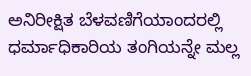ಅನಿರೀಕ್ಷಿತ ಬೆಳವಣಿಗೆಯಾಂದರಲ್ಲಿ ಧರ್ಮಾಧಿಕಾರಿಯ ತಂಗಿಯನ್ನೇ ಮಲ್ಲ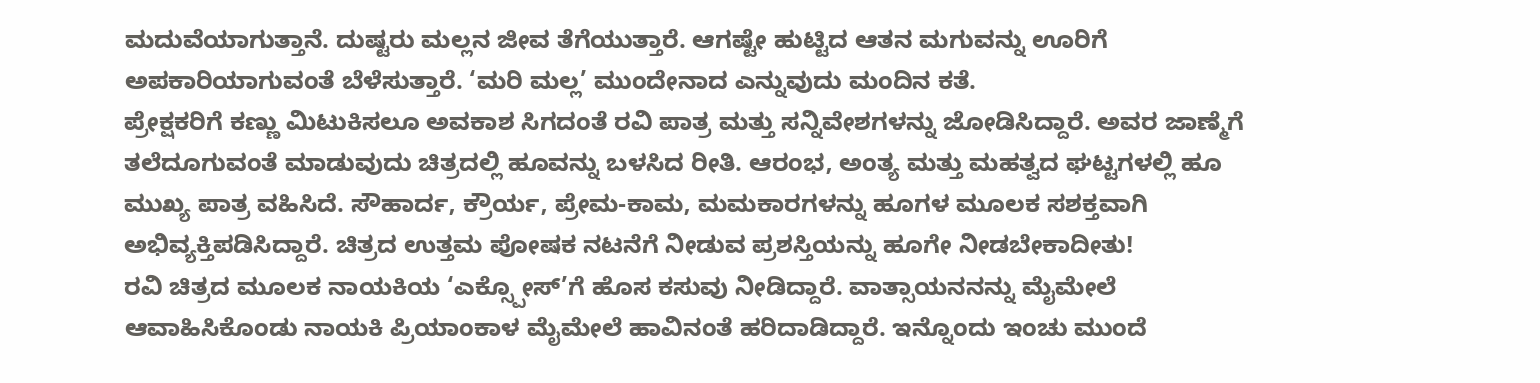ಮದುವೆಯಾಗುತ್ತಾನೆ. ದುಷ್ಟರು ಮಲ್ಲನ ಜೀವ ತೆಗೆಯುತ್ತಾರೆ. ಆಗಷ್ಟೇ ಹುಟ್ಟಿದ ಆತನ ಮಗುವನ್ನು ಊರಿಗೆ ಅಪಕಾರಿಯಾಗುವಂತೆ ಬೆಳೆಸುತ್ತಾರೆ. ‘ಮರಿ ಮಲ್ಲ’ ಮುಂದೇನಾದ ಎನ್ನುವುದು ಮಂದಿನ ಕತೆ.
ಪ್ರೇಕ್ಷಕರಿಗೆ ಕಣ್ಣು ಮಿಟುಕಿಸಲೂ ಅವಕಾಶ ಸಿಗದಂತೆ ರವಿ ಪಾತ್ರ ಮತ್ತು ಸನ್ನಿವೇಶಗಳನ್ನು ಜೋಡಿಸಿದ್ದಾರೆ. ಅವರ ಜಾಣ್ಮೆಗೆ ತಲೆದೂಗುವಂತೆ ಮಾಡುವುದು ಚಿತ್ರದಲ್ಲಿ ಹೂವನ್ನು ಬಳಸಿದ ರೀತಿ. ಆರಂಭ, ಅಂತ್ಯ ಮತ್ತು ಮಹತ್ವದ ಘಟ್ಟಗಳಲ್ಲಿ ಹೂ ಮುಖ್ಯ ಪಾತ್ರ ವಹಿಸಿದೆ. ಸೌಹಾರ್ದ, ಕ್ರೌರ್ಯ, ಪ್ರೇಮ-ಕಾಮ, ಮಮಕಾರಗಳನ್ನು ಹೂಗಳ ಮೂಲಕ ಸಶಕ್ತವಾಗಿ ಅಭಿವ್ಯಕ್ತಿಪಡಿಸಿದ್ದಾರೆ. ಚಿತ್ರದ ಉತ್ತಮ ಪೋಷಕ ನಟನೆಗೆ ನೀಡುವ ಪ್ರಶಸ್ತಿಯನ್ನು ಹೂಗೇ ನೀಡಬೇಕಾದೀತು!
ರವಿ ಚಿತ್ರದ ಮೂಲಕ ನಾಯಕಿಯ ‘ಎಕ್ಸ್ಪೋಸ್’ಗೆ ಹೊಸ ಕಸುವು ನೀಡಿದ್ದಾರೆ. ವಾತ್ಸಾಯನನನ್ನು ಮೈಮೇಲೆ ಆವಾಹಿಸಿಕೊಂಡು ನಾಯಕಿ ಪ್ರಿಯಾಂಕಾಳ ಮೈಮೇಲೆ ಹಾವಿನಂತೆ ಹರಿದಾಡಿದ್ದಾರೆ. ಇನ್ನೊಂದು ಇಂಚು ಮುಂದೆ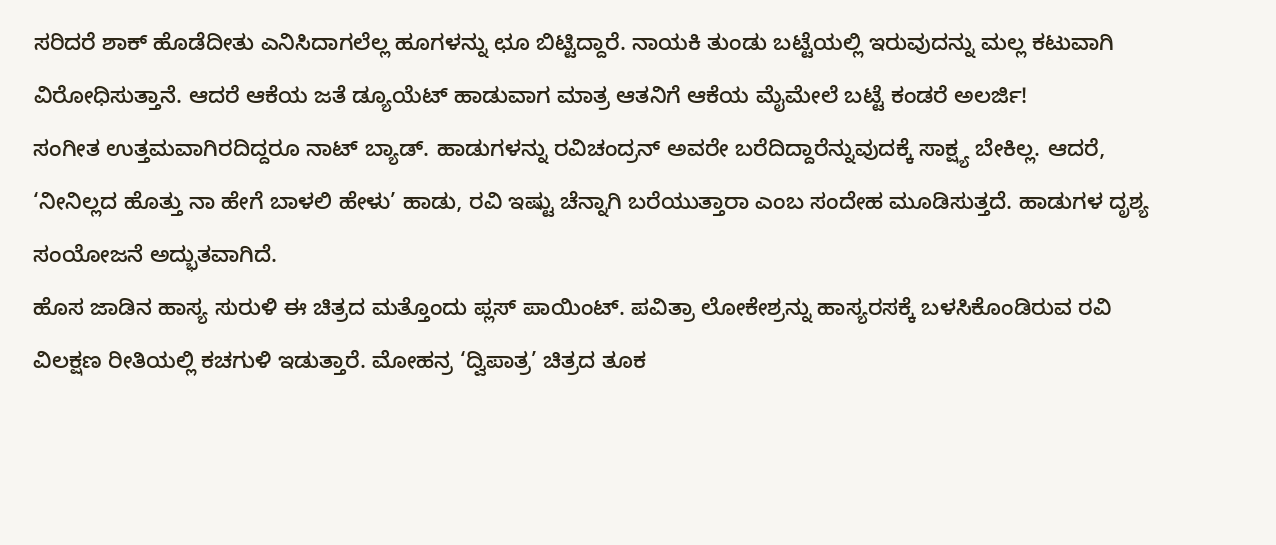ಸರಿದರೆ ಶಾಕ್ ಹೊಡೆದೀತು ಎನಿಸಿದಾಗಲೆಲ್ಲ ಹೂಗಳನ್ನು ಛೂ ಬಿಟ್ಟಿದ್ದಾರೆ. ನಾಯಕಿ ತುಂಡು ಬಟ್ಟೆಯಲ್ಲಿ ಇರುವುದನ್ನು ಮಲ್ಲ ಕಟುವಾಗಿ ವಿರೋಧಿಸುತ್ತಾನೆ. ಆದರೆ ಆಕೆಯ ಜತೆ ಡ್ಯೂಯೆಟ್ ಹಾಡುವಾಗ ಮಾತ್ರ ಆತನಿಗೆ ಆಕೆಯ ಮೈಮೇಲೆ ಬಟ್ಟೆ ಕಂಡರೆ ಅಲರ್ಜಿ!
ಸಂಗೀತ ಉತ್ತಮವಾಗಿರದಿದ್ದರೂ ನಾಟ್ ಬ್ಯಾಡ್. ಹಾಡುಗಳನ್ನು ರವಿಚಂದ್ರನ್ ಅವರೇ ಬರೆದಿದ್ದಾರೆನ್ನುವುದಕ್ಕೆ ಸಾಕ್ಷ್ಯ ಬೇಕಿಲ್ಲ. ಆದರೆ, ‘ನೀನಿಲ್ಲದ ಹೊತ್ತು ನಾ ಹೇಗೆ ಬಾಳಲಿ ಹೇಳು’ ಹಾಡು, ರವಿ ಇಷ್ಟು ಚೆನ್ನಾಗಿ ಬರೆಯುತ್ತಾರಾ ಎಂಬ ಸಂದೇಹ ಮೂಡಿಸುತ್ತದೆ. ಹಾಡುಗಳ ದೃಶ್ಯ ಸಂಯೋಜನೆ ಅದ್ಭುತವಾಗಿದೆ.
ಹೊಸ ಜಾಡಿನ ಹಾಸ್ಯ ಸುರುಳಿ ಈ ಚಿತ್ರದ ಮತ್ತೊಂದು ಪ್ಲಸ್ ಪಾಯಿಂಟ್. ಪವಿತ್ರಾ ಲೋಕೇಶ್ರನ್ನು ಹಾಸ್ಯರಸಕ್ಕೆ ಬಳಸಿಕೊಂಡಿರುವ ರವಿ ವಿಲಕ್ಷಣ ರೀತಿಯಲ್ಲಿ ಕಚಗುಳಿ ಇಡುತ್ತಾರೆ. ಮೋಹನ್ರ ‘ದ್ವಿಪಾತ್ರ’ ಚಿತ್ರದ ತೂಕ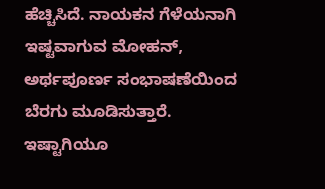ಹೆಚ್ಚಿಸಿದೆ. ನಾಯಕನ ಗೆಳೆಯನಾಗಿ ಇಷ್ಟವಾಗುವ ಮೋಹನ್, ಅರ್ಥಪೂರ್ಣ ಸಂಭಾಷಣೆಯಿಂದ ಬೆರಗು ಮೂಡಿಸುತ್ತಾರೆ.
ಇಷ್ಟಾಗಿಯೂ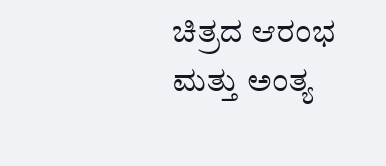ಚಿತ್ರದ ಆರಂಭ ಮತ್ತು ಅಂತ್ಯ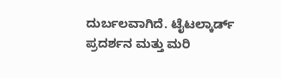ದುರ್ಬಲವಾಗಿದೆ. ಟೈಟಲ್ಕಾರ್ಡ್ ಪ್ರದರ್ಶನ ಮತ್ತು ಮರಿ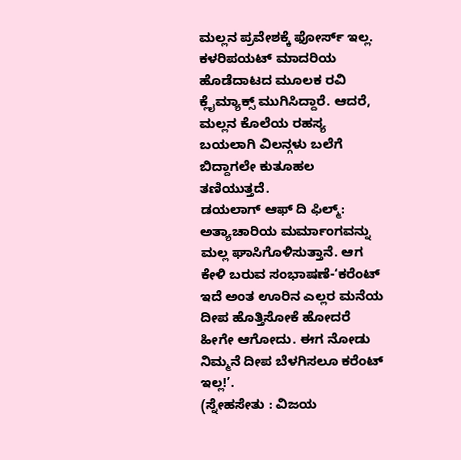ಮಲ್ಲನ ಪ್ರವೇಶಕ್ಕೆ ಫೋರ್ಸ್ ಇಲ್ಲ. ಕಳರಿಪಯಟ್ ಮಾದರಿಯ ಹೊಡೆದಾಟದ ಮೂಲಕ ರವಿ ಕ್ಲೈಮ್ಯಾಕ್ಸ್ ಮುಗಿಸಿದ್ದಾರೆ. ಆದರೆ, ಮಲ್ಲನ ಕೊಲೆಯ ರಹಸ್ಯ ಬಯಲಾಗಿ ವಿಲನ್ಗಳು ಬಲೆಗೆ ಬಿದ್ದಾಗಲೇ ಕುತೂಹಲ ತಣಿಯುತ್ತದೆ.
ಡಯಲಾಗ್ ಆಫ್ ದಿ ಫಿಲ್ಮ್: ಅತ್ಯಾಚಾರಿಯ ಮರ್ಮಾಂಗವನ್ನು ಮಲ್ಲ ಘಾಸಿಗೊಳಿಸುತ್ತಾನೆ. ಆಗ ಕೇಳಿ ಬರುವ ಸಂಭಾಷಣೆ-‘ಕರೆಂಟ್ ಇದೆ ಅಂತ ಊರಿನ ಎಲ್ಲರ ಮನೆಯ ದೀಪ ಹೊತ್ತಿಸೋಕೆ ಹೋದರೆ ಹೀಗೇ ಆಗೋದು. ಈಗ ನೋಡು ನಿಮ್ಮನೆ ದೀಪ ಬೆಳಗಿಸಲೂ ಕರೆಂಟ್ ಇಲ್ಲ!’.
(ಸ್ನೇಹಸೇತು : ವಿಜಯ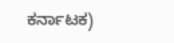ಕರ್ನಾಟಕ)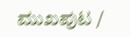ಮುಖಪುಟ /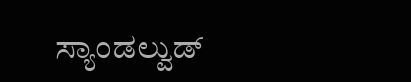ಸ್ಯಾಂಡಲ್ವುಡ್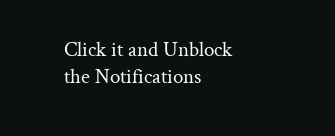Click it and Unblock the Notifications